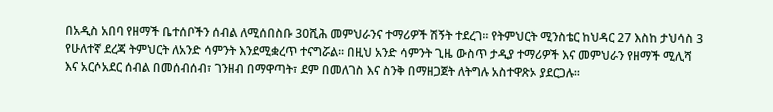በአዲስ አበባ የዘማች ቤተሰቦችን ሰብል ለሚሰበስቡ 30ሺሕ መምህራንና ተማሪዎች ሽኝት ተደረገ፡፡ የትምህርት ሚንስቴር ከህዳር 27 እስከ ታህሳስ 3 የሁለተኛ ደረጃ ትምህርት ለአንድ ሳምንት እንደሚቋረጥ ተናግሯል፡፡ በዚህ አንድ ሳምንት ጊዜ ውስጥ ታዲያ ተማሪዎች እና መምህራን የዘማች ሚሊሻ እና አርሶአደር ሰብል በመሰብሰብ፣ ገንዘብ በማዋጣት፣ ደም በመለገስ እና ስንቅ በማዘጋጀት ለትግሉ አስተዋጽኦ ያደርጋሉ፡፡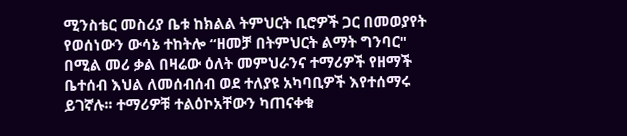ሚንስቴር መስሪያ ቤቱ ከክልል ትምህርት ቢሮዎች ጋር በመወያየት የወሰነውን ውሳኔ ተከትሎ “ዘመቻ በትምህርት ልማት ግንባር" በሚል መሪ ቃል በዛሬው ዕለት መምህራንና ተማሪዎች የዘማች ቤተሰብ እህል ለመሰብሰብ ወደ ተለያዩ አካባቢዎች እየተሰማሩ ይገኛሉ፡፡ ተማሪዎቹ ተልዕኮአቸውን ካጠናቀቁ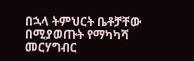በኋላ ትምህርት ቤቶቻቸው በሚያወጡት የማካካሻ መርሃግብር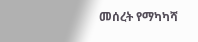መሰረት የማካካሻ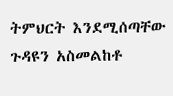ትምህርት እንደሚሰጣቸው ጉዳዩን አስመልከቶ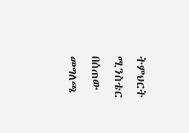ትምህርት ሚንስቴር በሰጠው መግለጫ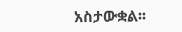አስታውቋል፡፡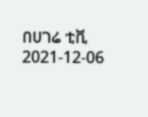በሀገሬ ቲቪ
2021-12-06